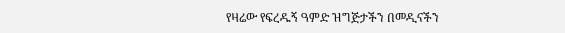የዛሬው የፍረዱኝ ዓምድ ዝግጅታችን በመዲናችን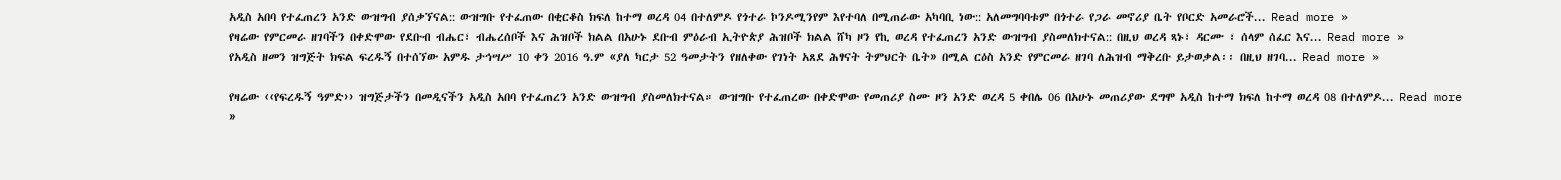አዲስ አበባ የተፈጠረን አንድ ውዝግብ ያሰቃኘናል:: ውዝግቡ የተፈጠው በቂርቆስ ክፍለ ከተማ ወረዳ 04 በተለምዶ የጎተራ ኮንዶሚንየም እየተባለ በሚጠራው አካባቢ ነው:: አለመግባባቱም በጎተራ የጋራ መኖሪያ ቤት የቦርድ አመራሮች... Read more »
የዛሬው የምርመራ ዘገባችን በቀድሞው የደቡብ ብሔር፣ ብሔረሰቦች እና ሕዝቦች ክልል በአሁኑ ደቡብ ምዕራብ ኢትዮጵያ ሕዝቦች ክልል ሸካ ዞን የኪ ወረዳ የተፈጠረን አንድ ውዝግብ ያስመለክተናል:: በዚህ ወረዳ ጻኑ፣ ዳርሙ ፣ ሰላም ሰፈር እና... Read more »
የአዲስ ዘመን ዝግጅት ክፍል ፍረዱኝ በተሰኘው አምዱ ታኅሣሥ 10 ቀን 2016 ዓ.ም «ያለ ካርታ 52 ዓመታትን የዘለቀው የገነት አጸደ ሕፃናት ትምህርት ቤት» በሚል ርዕስ አንድ የምርመራ ዘገባ ለሕዝብ ማቅረቡ ይታወቃል፡፡ በዚህ ዘገባ... Read more »

የዛሬው ‹‹የፍረዱኝ ዓምድ›› ዝግጅታችን በመዲናችን አዲስ አበባ የተፈጠረን አንድ ውዝግብ ያስመለክተናል። ውዝግቡ የተፈጠረው በቀድሞው የመጠሪያ ስሙ ዞን አንድ ወረዳ 5 ቀበሌ 06 በአሁኑ መጠሪያው ደግሞ አዲስ ከተማ ክፍለ ከተማ ወረዳ 08 በተለምዶ... Read more »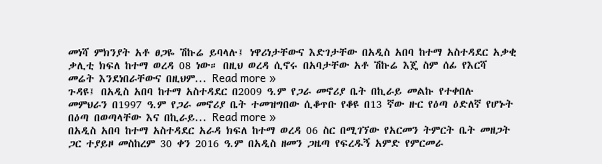መነሻ ምክንያት አቶ ፀጋዬ ሽኩሬ ይባላሉ፤ ነዋሪነታቸውና እድገታቸው በአዲስ አበባ ከተማ አስተዳደር አቃቂ ቃሊቲ ክፍለ ከተማ ወረዳ 08 ነው። በዚህ ወረዳ ሲኖሩ በአባታቸው አቶ ሽኩሬ እጄ ስም ሰፊ የእርሻ መሬት እንደነበራቸውና በዚህም... Read more »
ጉዳዩ፤ በአዲስ አበባ ከተማ አስተዳደር በ2009 ዓ.ም የጋራ መኖሪያ ቤት በኪራይ መልኩ የተቀበሉ መምህራን በ1997 ዓ.ም የጋራ መኖሪያ ቤት ተመዝግበው ሲቆጥቡ የቆዩ በ13 ኛው ዙር የዕጣ ዕድለኛ የሆኑት በዕጣ በወጣላቸው እና በኪራይ... Read more »
በአዲስ አበባ ከተማ አስተዳደር አራዳ ክፍለ ከተማ ወረዳ 06 ስር በሚገኘው የአርመን ትምርት ቤት መዘጋት ጋር ተያይዞ መስከረም 30 ቀን 2016 ዓ.ም በአዲስ ዘመን ጋዜጣ የፍረዱኝ አምድ የምርመራ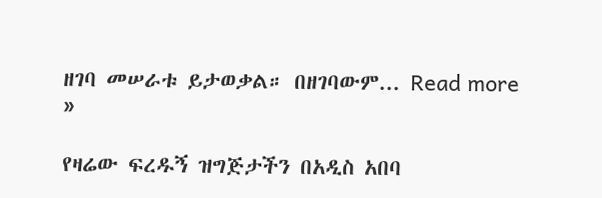ዘገባ መሠራቱ ይታወቃል። በዘገባውም... Read more »

የዛሬው ፍረዱኝ ዝግጅታችን በአዲስ አበባ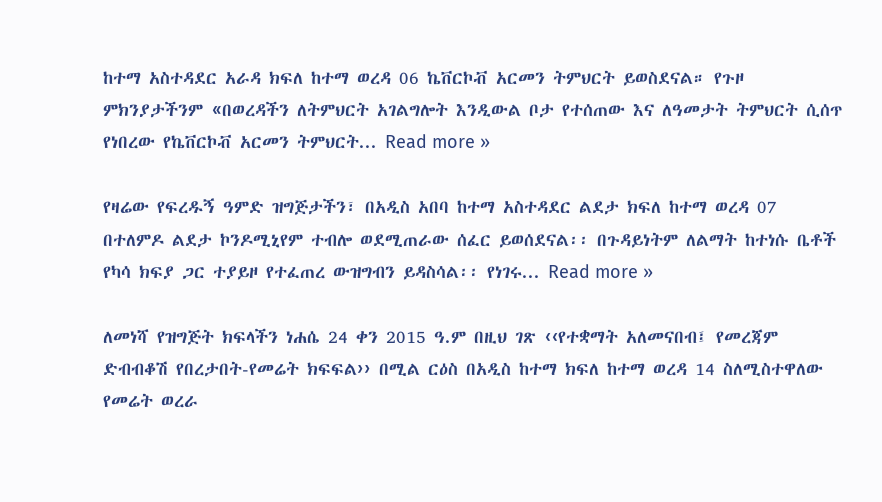ከተማ አስተዳደር አራዳ ክፍለ ከተማ ወረዳ 06 ኬቨርኮቭ አርመን ትምህርት ይወስደናል። የጉዞ ምክንያታችንም «በወረዳችን ለትምህርት አገልግሎት እንዲውል ቦታ የተሰጠው እና ለዓመታት ትምህርት ሲሰጥ የነበረው የኬቨርኮቭ አርመን ትምህርት... Read more »

የዛሬው የፍረዱኝ ዓምድ ዝግጅታችን፣ በአዲስ አበባ ከተማ አስተዳደር ልደታ ክፍለ ከተማ ወረዳ 07 በተለምዶ ልደታ ኮንዶሚኒየም ተብሎ ወደሚጠራው ሰፈር ይወሰደናል፡፡ በጉዳይነትም ለልማት ከተነሱ ቤቶች የካሳ ክፍያ ጋር ተያይዞ የተፈጠረ ውዝግብን ይዳስሳል፡፡ የነገሩ... Read more »

ለመነሻ የዝግጅት ክፍላችን ነሐሴ 24 ቀን 2015 ዓ.ም በዚህ ገጽ ‹‹የተቋማት አለመናበብ፤ የመረጃም ድብብቆሽ የበረታበት-የመሬት ክፍፍል›› በሚል ርዕስ በአዲስ ከተማ ክፍለ ከተማ ወረዳ 14 ስለሚስተዋለው የመሬት ወረራ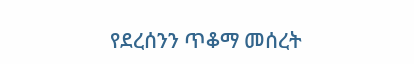የደረሰንን ጥቆማ መሰረት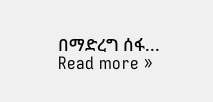በማድረግ ሰፋ... Read more »